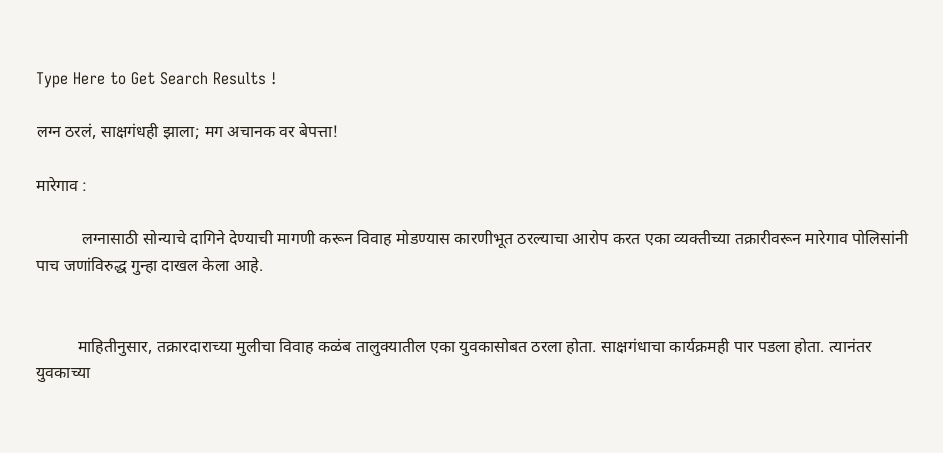Type Here to Get Search Results !

लग्न ठरलं, साक्षगंधही झाला; मग अचानक वर बेपत्ता!

मारेगाव :

           लग्नासाठी सोन्याचे दागिने देण्याची मागणी करून विवाह मोडण्यास कारणीभूत ठरल्याचा आरोप करत एका व्यक्तीच्या तक्रारीवरून मारेगाव पोलिसांनी पाच जणांविरुद्ध गुन्हा दाखल केला आहे.


          माहितीनुसार, तक्रारदाराच्या मुलीचा विवाह कळंब तालुक्यातील एका युवकासोबत ठरला होता. साक्षगंधाचा कार्यक्रमही पार पडला होता. त्यानंतर युवकाच्या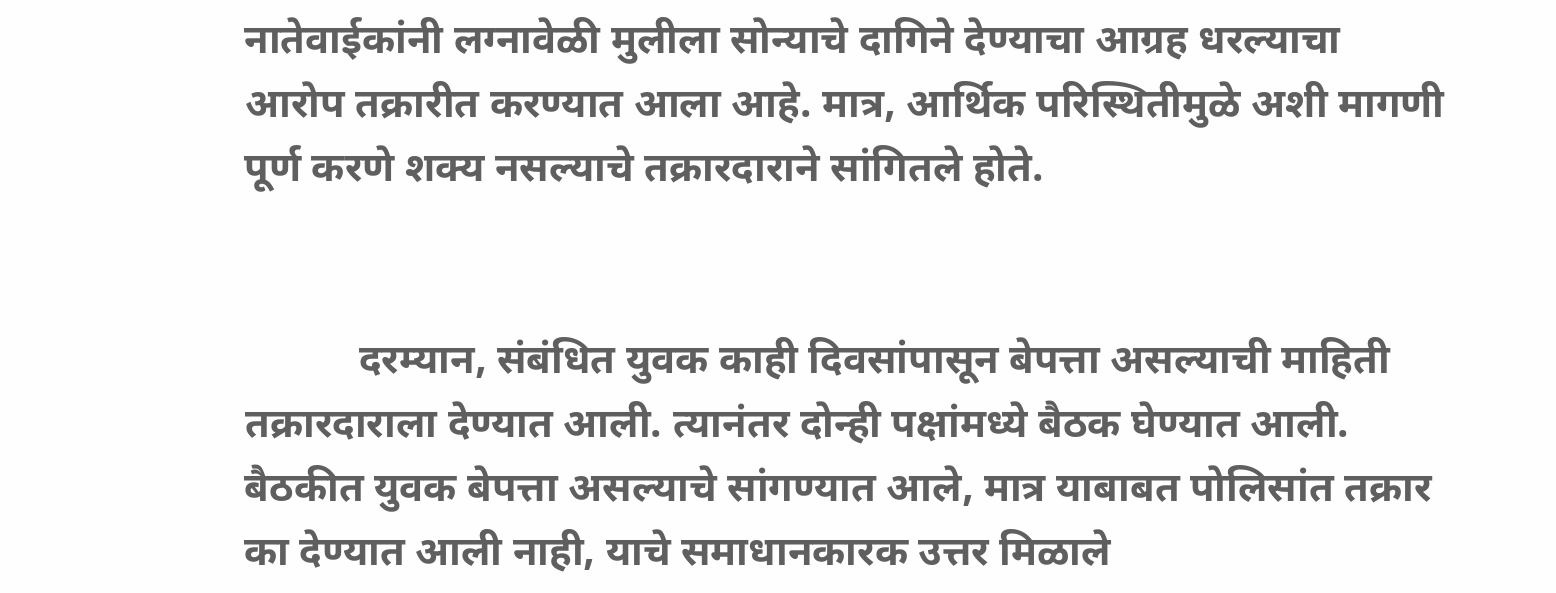नातेवाईकांनी लग्नावेळी मुलीला सोन्याचे दागिने देण्याचा आग्रह धरल्याचा आरोप तक्रारीत करण्यात आला आहे. मात्र, आर्थिक परिस्थितीमुळे अशी मागणी पूर्ण करणे शक्य नसल्याचे तक्रारदाराने सांगितले होते.


           दरम्यान, संबंधित युवक काही दिवसांपासून बेपत्ता असल्याची माहिती तक्रारदाराला देण्यात आली. त्यानंतर दोन्ही पक्षांमध्ये बैठक घेण्यात आली. बैठकीत युवक बेपत्ता असल्याचे सांगण्यात आले, मात्र याबाबत पोलिसांत तक्रार का देण्यात आली नाही, याचे समाधानकारक उत्तर मिळाले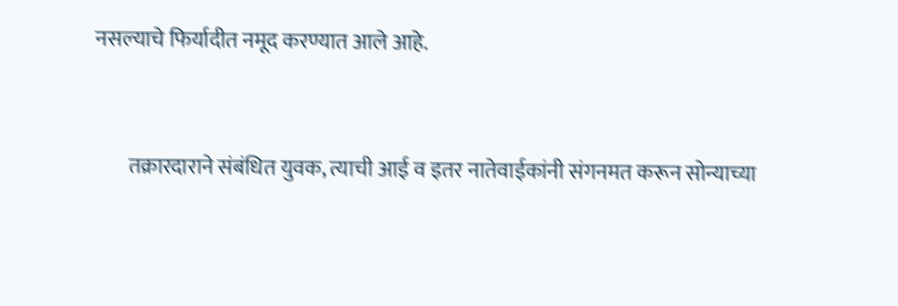नसल्याचे फिर्यादीत नमूद करण्यात आले आहे.


        तक्रारदाराने संबंधित युवक, त्याची आई व इतर नातेवाईकांनी संगनमत करून सोन्याच्या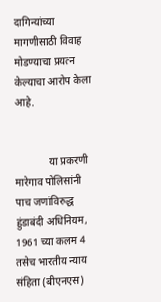दागिन्यांच्या मागणीसाठी विवाह मोडण्याचा प्रयत्न केल्याचा आरोप केला आहे.


             या प्रकरणी मारेगाव पोलिसांनी पाच जणांविरुद्ध हुंडाबंदी अधिनियम, 1961 च्या कलम 4 तसेच भारतीय न्याय संहिता (बीएनएस)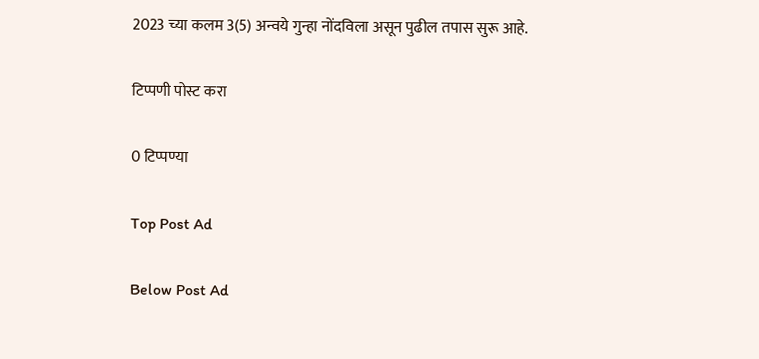2023 च्या कलम 3(5) अन्वये गुन्हा नोंदविला असून पुढील तपास सुरू आहे.

टिप्पणी पोस्ट करा

0 टिप्पण्या

Top Post Ad

Below Post Ad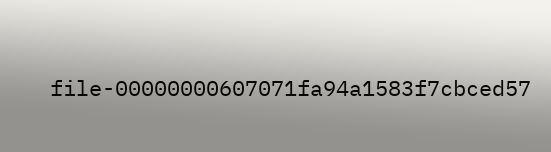file-00000000607071fa94a1583f7cbced57